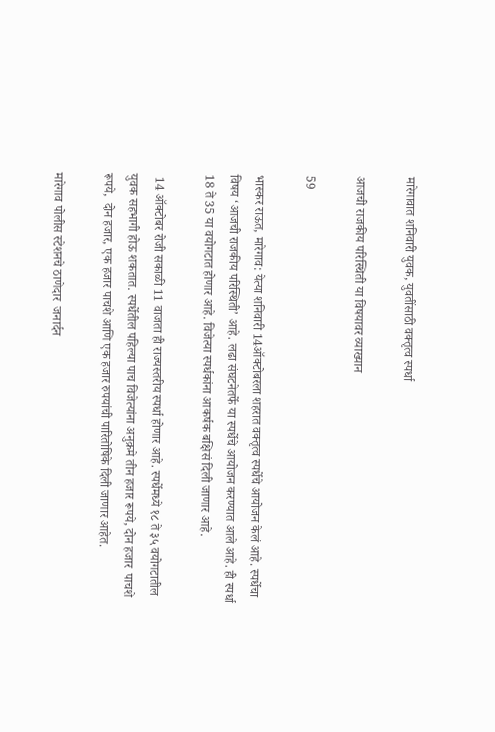मारेगावात शनिवारी युवक, युवतींसाठी वक्तृत्व स्पर्धा

आजची राजकीय परिस्थिती या विषयावर व्याख्यान

59

भास्कर राऊत, मारेगाव: येत्या शनिवारी 14ऑक्टोबरला शहरात वक्तृत्व स्पर्धेचे आयोजन केलं आहे. स्पर्धेचा विषय ‘आजची राजकीय परिस्थिती’ आहे. लढा संघटनेतर्फे या स्पर्धेचे आयोजन करण्यात आले आहे. ही स्पर्धा 18 ते 35 या वयोगटात होणार आहे. विजेत्या स्पर्धकांना आकर्षक बक्षिसं दिली जाणार आहे.

 14 ऑक्टोबर रोजी सकाळी 11 वाजता ही राज्यस्तरीय स्पर्धा होणार आहे. स्पर्धेमध्ये १८ ते ३५ वयोगटातील युवक सहभागी होऊ शकतात. स्पर्धेतील पहिल्या पाच विजेत्यांना अनुक्रमे तीन हजार रूपये, दोन हजार  पाचशे रूपये,  दोन हजार, एक हजार पाचशे आणि एक हजार रुपयांची पारितोषिके दिली जाणार आहेत.

मारेगाव पोलीस स्टेशनचे ठाणेदार  जनार्दन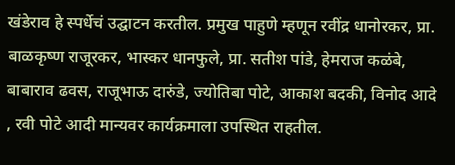खंडेराव हे स्पर्धेचं उद्घाटन करतील. प्रमुख पाहुणे म्हणून रवींद्र धानोरकर, प्रा. बाळकृष्ण राजूरकर, भास्कर धानफुले, प्रा. सतीश पांडे, हेमराज कळंबे, बाबाराव ढवस, राजूभाऊ दारुंडे, ज्योतिबा पोटे, आकाश बदकी, विनोद आदे , रवी पोटे आदी मान्यवर कार्यक्रमाला उपस्थित राहतील.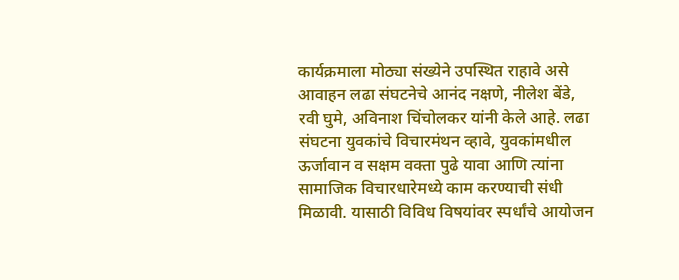कार्यक्रमाला मोठ्या संख्येने उपस्थित राहावे असे आवाहन लढा संघटनेचे आनंद नक्षणे, नीलेश बेंडे, रवी घुमे, अविनाश चिंचोलकर यांनी केले आहे. लढा संघटना युवकांचे विचारमंथन व्हावे, युवकांमधील ऊर्जावान व सक्षम वक्ता पुढे यावा आणि त्यांना सामाजिक विचारधारेमध्ये काम करण्याची संधी मिळावी. यासाठी विविध विषयांवर स्पर्धांचे आयोजन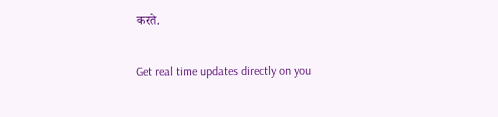करते.

Get real time updates directly on you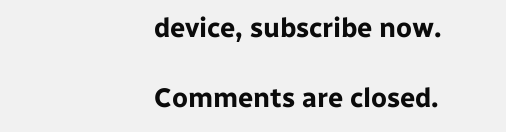device, subscribe now.

Comments are closed.